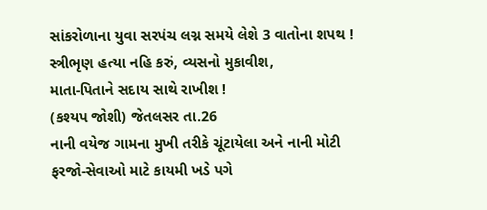સાંકરોળાના યુવા સરપંચ લગ્ન સમયે લેશે 3 વાતોના શપથ !
સ્ત્રીભૃણ હત્યા નહિ કરું, વ્યસનો મુકાવીશ,
માતા-પિતાને સદાય સાથે રાખીશ !
(કશ્યપ જોશી) જેતલસર તા.26
નાની વયેજ ગામના મુખી તરીકે ચૂંટાયેલા અને નાની મોટી ફરજો-સેવાઓ માટે કાયમી ખડે પગે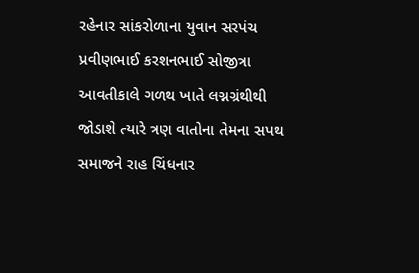રહેનાર સાંકરોળાના યુવાન સરપંચ પ્રવીણભાઈ કરશનભાઈ સોજીત્રા આવતીકાલે ગળથ ખાતે લગ્નગ્રંથીથી જોડાશે ત્યારે ત્રણ વાતોના તેમના સપથ સમાજને રાહ ચિંધનાર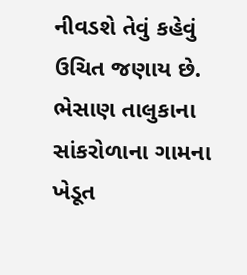નીવડશે તેવું કહેવું ઉચિત જણાય છે.
ભેસાણ તાલુકાના સાંકરોળાના ગામના ખેડૂત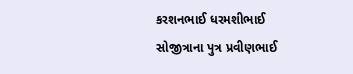કરશનભાઈ ધરમશીભાઈ સોજીત્રાના પુત્ર પ્રવીણભાઈ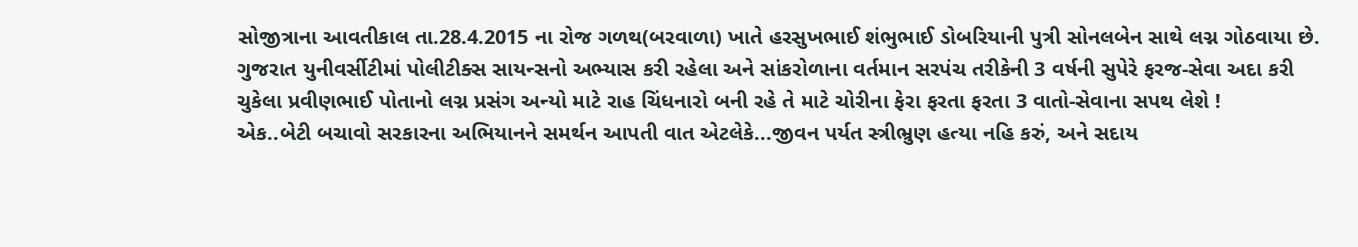સોજીત્રાના આવતીકાલ તા.28.4.2015 ના રોજ ગળથ(બરવાળા) ખાતે હરસુખભાઈ શંભુભાઈ ડોબરિયાની પુત્રી સોનલબેન સાથે લગ્ન ગોઠવાયા છે.
ગુજરાત યુનીવર્સીટીમાં પોલીટીક્સ સાયન્સનો અભ્યાસ કરી રહેલા અને સાંકરોળાના વર્તમાન સરપંચ તરીકેની 3 વર્ષની સુપેરે ફરજ-સેવા અદા કરી ચુકેલા પ્રવીણભાઈ પોતાનો લગ્ન પ્રસંગ અન્યો માટે રાહ ચિંધનારો બની રહે તે માટે ચોરીના ફેરા ફરતા ફરતા 3 વાતો-સેવાના સપથ લેશે !
એક..બેટી બચાવો સરકારના અભિયાનને સમર્થન આપતી વાત એટલેકે...જીવન પર્યત સ્ત્રીભ્રુણ હત્યા નહિ કરું, અને સદાય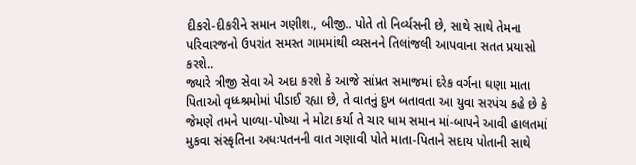દીકરો-દીકરીને સમાન ગણીશ., બીજી.. પોતે તો નિર્વ્યસની છે, સાથે સાથે તેમના પરિવારજનો ઉપરાંત સમસ્ત ગામમાંથી વ્યસનને તિલાંજલી આપવાના સતત પ્રયાસો કરશે..
જ્યારે ત્રીજી સેવા એ અદા કરશે કે આજે સાંપ્રત સમાજમાં દરેક વર્ગના ઘણા માતા પિતાઓ વૃધ્ધ્શ્રમોમાં પીડાઈ રહ્યા છે, તે વાતનું દુખ બતાવતા આ યુવા સરપંચ કહે છે કે જેમણે તમને પાળ્યા-પોષ્યા ને મોટા કર્યા તે ચાર ધામ સમાન માં-બાપને આવી હાલતમાં મુકવા સંસ્કૃતિના અધઃપતનની વાત ગણાવી પોતે માતા-પિતાને સદાય પોતાની સાથે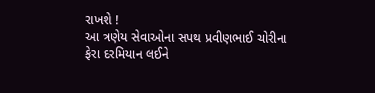રાખશે !
આ ત્રણેય સેવાઓના સપથ પ્રવીણભાઈ ચોરીના ફેરા દરમિયાન લઈને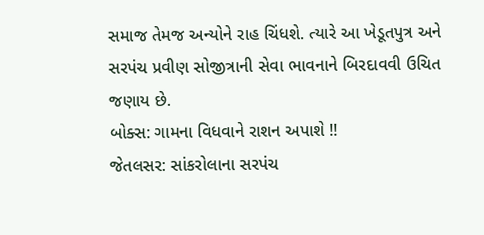સમાજ તેમજ અન્યોને રાહ ચિંધશે. ત્યારે આ ખેડૂતપુત્ર અને સરપંચ પ્રવીણ સોજીત્રાની સેવા ભાવનાને બિરદાવવી ઉચિત જણાય છે.
બોક્સ: ગામના વિધવાને રાશન અપાશે !!
જેતલસર: સાંકરોલાના સરપંચ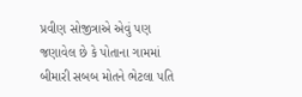પ્રવીણ સોજીત્રાએ એવું પણ જણાવેલ છે કે પોતાના ગામમાં બીમારી સબબ મોતને ભેટલા પતિ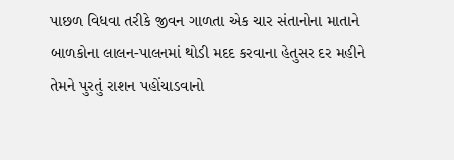પાછળ વિધવા તરીકે જીવન ગાળતા એક ચાર સંતાનોના માતાને બાળકોના લાલન-પાલનમાં થોડી મદદ કરવાના હેતુસર દર મહીને તેમને પુરતું રાશન પહોંચાડવાનો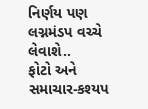નિર્ણય પણ લગ્નમંડપ વચ્ચે લેવાશે..
ફોટો અને સમાચાર-કશ્યપ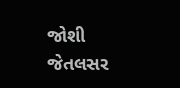જોશી જેતલસર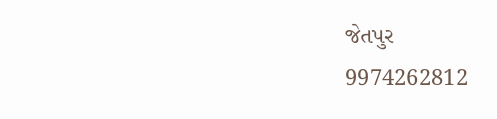જેતપુર
9974262812